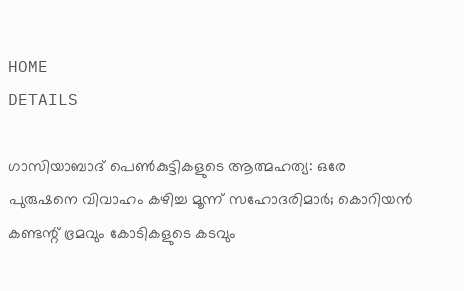HOME
DETAILS

ഗാസിയാബാദ് പെൺകുട്ടികളുടെ ആത്മഹത്യ: ഒരേ പുരുഷനെ വിവാഹം കഴിച്ച മൂന്ന് സഹോദരിമാർ; കൊറിയൻ കണ്ടന്റ് ഭ്രമവും കോടികളുടെ കടവും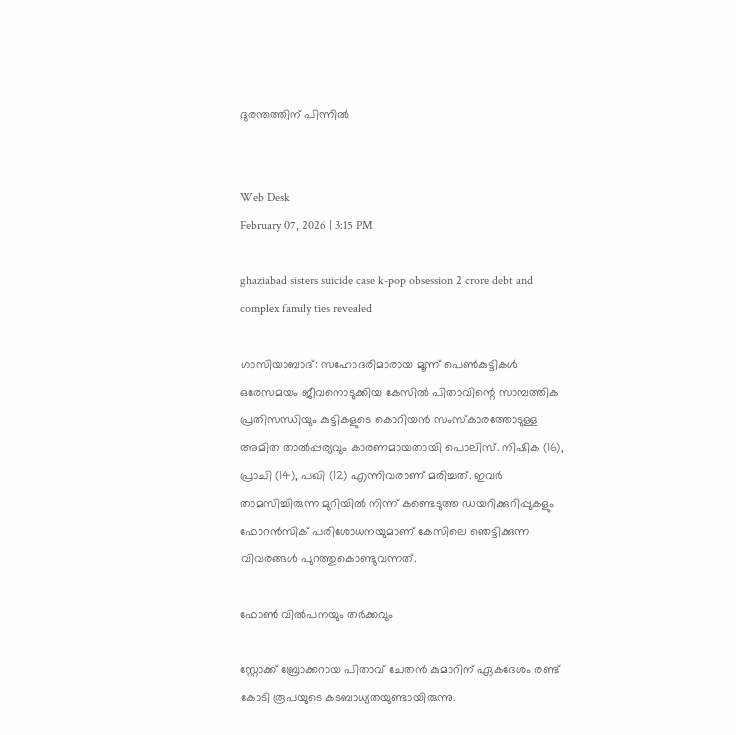ദുരന്തത്തിന് പിന്നിൽ


Web Desk
February 07, 2026 | 3:15 PM

ghaziabad sisters suicide case k-pop obsession 2 crore debt and complex family ties revealed

ഗാസിയാബാദ്: സഹോദരിമാരായ മൂന്ന് പെൺകുട്ടികൾ ഒരേസമയം ജീവനൊടുക്കിയ കേസിൽ പിതാവിന്റെ സാമ്പത്തിക പ്രതിസന്ധിയും കുട്ടികളുടെ കൊറിയൻ സംസ്കാരത്തോടുള്ള അമിത താൽപ്പര്യവും കാരണമായതായി പൊലിസ്. നിഷിക (16), പ്രാചി (14), പഖി (12) എന്നിവരാണ് മരിച്ചത്. ഇവർ താമസിച്ചിരുന്ന മുറിയിൽ നിന്ന് കണ്ടെടുത്ത ഡയറിക്കുറിപ്പുകളും ഫോറൻസിക് പരിശോധനയുമാണ് കേസിലെ ഞെട്ടിക്കുന്ന വിവരങ്ങൾ പുറത്തുകൊണ്ടുവന്നത്.

ഫോൺ വിൽപനയും തർക്കവും

സ്റ്റോക്ക് ബ്രോക്കറായ പിതാവ് ചേതൻ കുമാറിന് ഏകദേശം രണ്ട് കോടി രൂപയുടെ കടബാധ്യതയുണ്ടായിരുന്നു.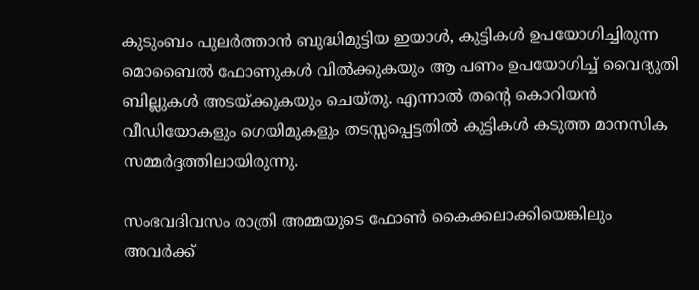കുടുംബം പുലർത്താൻ ബുദ്ധിമുട്ടിയ ഇയാൾ, കുട്ടികൾ ഉപയോഗിച്ചിരുന്ന മൊബൈൽ ഫോണുകൾ വിൽക്കുകയും ആ പണം ഉപയോഗിച്ച് വൈദ്യുതി ബില്ലുകൾ അടയ്ക്കുകയും ചെയ്തു. എന്നാൽ തന്റെ കൊറിയൻ വീഡിയോകളും ഗെയിമുകളും തടസ്സപ്പെട്ടതിൽ കുട്ടികൾ കടുത്ത മാനസിക സമ്മർദ്ദത്തിലായിരുന്നു.

സംഭവദിവസം രാത്രി അമ്മയുടെ ഫോൺ കൈക്കലാക്കിയെങ്കിലും അവർക്ക്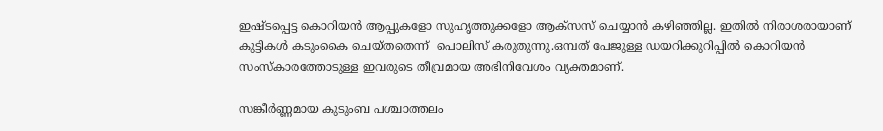ഇഷ്ടപ്പെട്ട കൊറിയൻ ആപ്പുകളോ സുഹൃത്തുക്കളോ ആക്സസ് ചെയ്യാൻ കഴിഞ്ഞില്ല. ഇതിൽ നിരാശരായാണ് കുട്ടികൾ കടുംകൈ ചെയ്തതെന്ന്  പൊലിസ് കരുതുന്നു.ഒമ്പത് പേജുള്ള ഡയറിക്കുറിപ്പിൽ കൊറിയൻ സംസ്കാരത്തോടുള്ള ഇവരുടെ തീവ്രമായ അഭിനിവേശം വ്യക്തമാണ്.

സങ്കീർണ്ണമായ കുടുംബ പശ്ചാത്തലം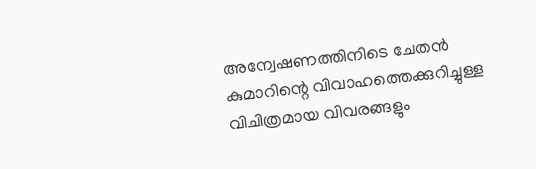അന്വേഷണത്തിനിടെ ചേതൻ കുമാറിന്റെ വിവാഹത്തെക്കുറിച്ചുള്ള വിചിത്രമായ വിവരങ്ങളും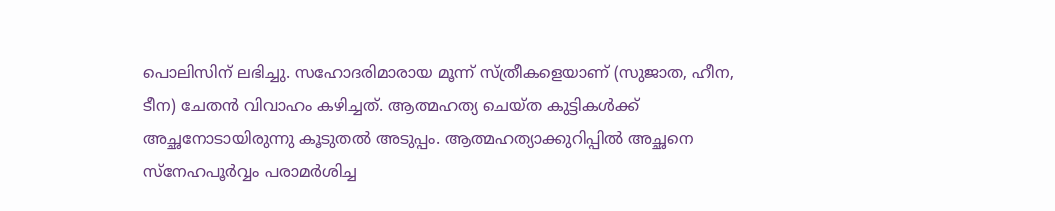പൊലിസിന് ലഭിച്ചു. സഹോദരിമാരായ മൂന്ന് സ്ത്രീകളെയാണ് (സുജാത, ഹീന, ടീന) ചേതൻ വിവാഹം കഴിച്ചത്. ആത്മഹത്യ ചെയ്ത കുട്ടികൾക്ക് അച്ഛനോടായിരുന്നു കൂടുതൽ അടുപ്പം. ആത്മഹത്യാക്കുറിപ്പിൽ അച്ഛനെ സ്നേഹപൂർവ്വം പരാമർശിച്ച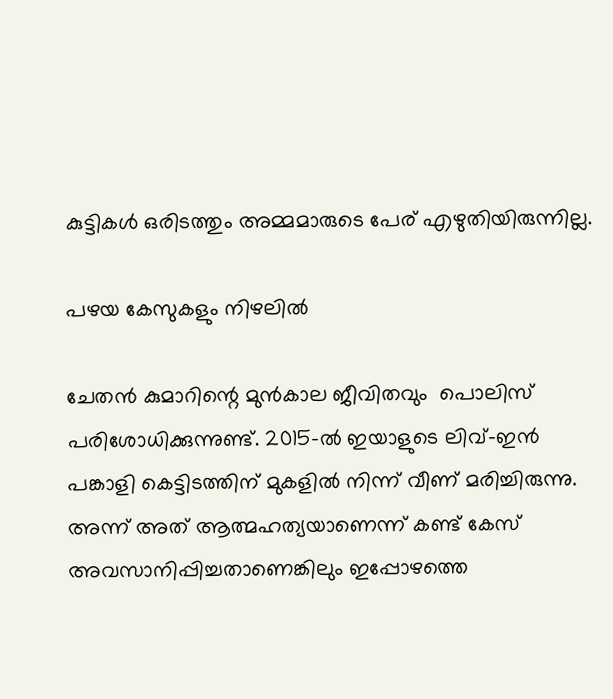കുട്ടികൾ ഒരിടത്തും അമ്മമാരുടെ പേര് എഴുതിയിരുന്നില്ല.

പഴയ കേസുകളും നിഴലിൽ

ചേതൻ കുമാറിന്റെ മുൻകാല ജീവിതവും  പൊലിസ് പരിശോധിക്കുന്നുണ്ട്. 2015-ൽ ഇയാളുടെ ലിവ്-ഇൻ പങ്കാളി കെട്ടിടത്തിന് മുകളിൽ നിന്ന് വീണ് മരിച്ചിരുന്നു. അന്ന് അത് ആത്മഹത്യയാണെന്ന് കണ്ട് കേസ് അവസാനിപ്പിച്ചതാണെങ്കിലും ഇപ്പോഴത്തെ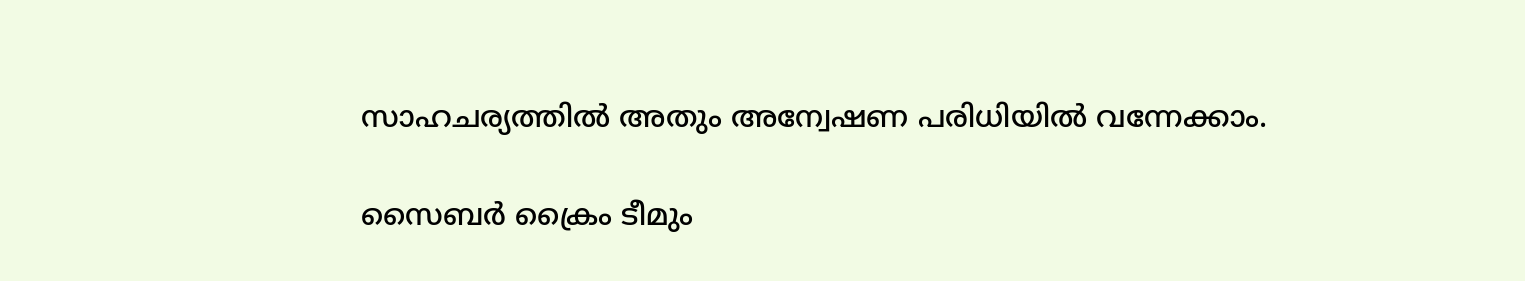സാഹചര്യത്തിൽ അതും അന്വേഷണ പരിധിയിൽ വന്നേക്കാം.

സൈബർ ക്രൈം ടീമും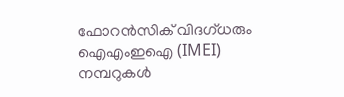ഫോറൻസിക് വിദഗ്ധരും ഐഎംഇഐ (IMEI) നമ്പറുകൾ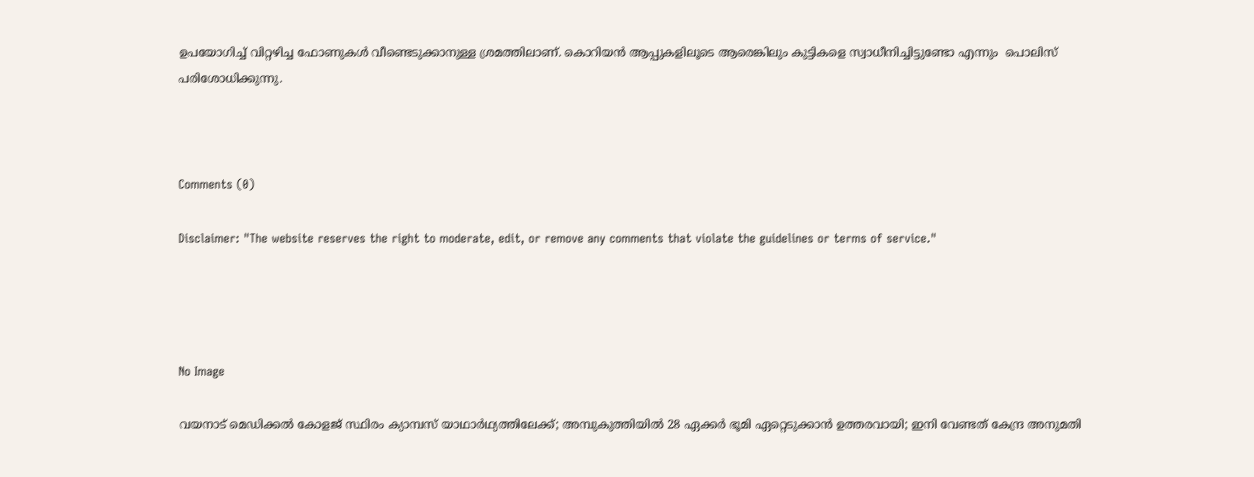ഉപയോഗിച്ച് വിറ്റഴിച്ച ഫോണുകൾ വീണ്ടെടുക്കാനുള്ള ശ്രമത്തിലാണ്. കൊറിയൻ ആപ്പുകളിലൂടെ ആരെങ്കിലും കുട്ടികളെ സ്വാധീനിച്ചിട്ടുണ്ടോ എന്നും  പൊലിസ് പരിശോധിക്കുന്നു.



Comments (0)

Disclaimer: "The website reserves the right to moderate, edit, or remove any comments that violate the guidelines or terms of service."




No Image

വയനാട് മെഡിക്കൽ കോളജ് സ്ഥിരം ക്യാമ്പസ് യാഥാർഥ്യത്തിലേക്ക്; അമ്പുകുത്തിയിൽ 28 ഏക്കർ ഭൂമി ഏറ്റെടുക്കാൻ ഉത്തരവായി; ഇനി വേണ്ടത് കേന്ദ്ര അനുമതി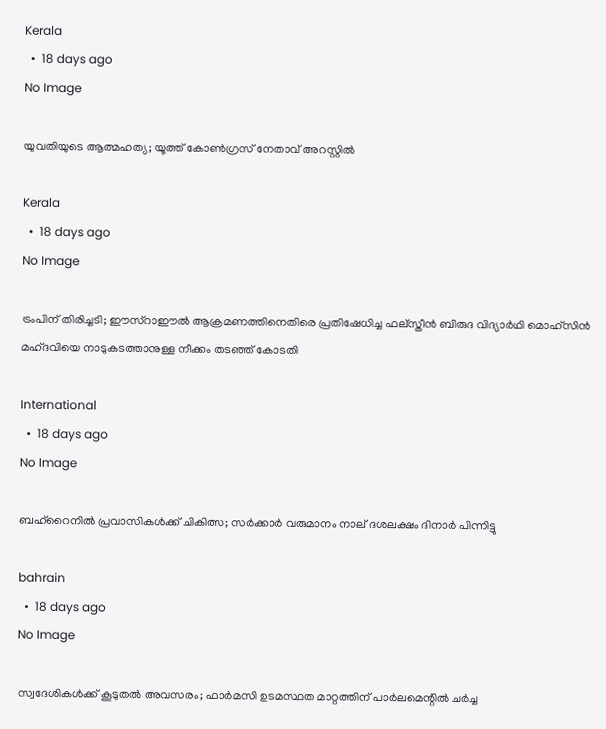Kerala
  •  18 days ago
No Image

യുവതിയുടെ ആത്മഹത്യ; യൂത്ത് കോണ്‍ഗ്രസ് നേതാവ് അറസ്റ്റില്‍

Kerala
  •  18 days ago
No Image

ട്രംപിന് തിരിച്ചടി; ഈസ്‌റാഈല്‍ ആക്രമണത്തിനെതിരെ പ്രതിഷേധിച്ച ഫല്‌സ്തീന്‍ ബിരുദ വിദ്യാര്‍ഥി മൊഹ്‌സിന്‍ മഹ്ദവിയെ നാടുകടത്താനുള്ള നീക്കം തടഞ്ഞ് കോടതി

International
  •  18 days ago
No Image

ബഹ്‌റൈനില്‍ പ്രവാസികള്‍ക്ക് ചികിത്സ; സര്‍ക്കാര്‍ വരുമാനം നാല് ദശലക്ഷം ദിനാര്‍ പിന്നിട്ടു

bahrain
  •  18 days ago
No Image

സ്വദേശികള്‍ക്ക് കൂടുതല്‍ അവസരം; ഫാര്‍മസി ഉടമസ്ഥത മാറ്റത്തിന് പാര്‍ലമെന്റില്‍ ചര്‍ച്ച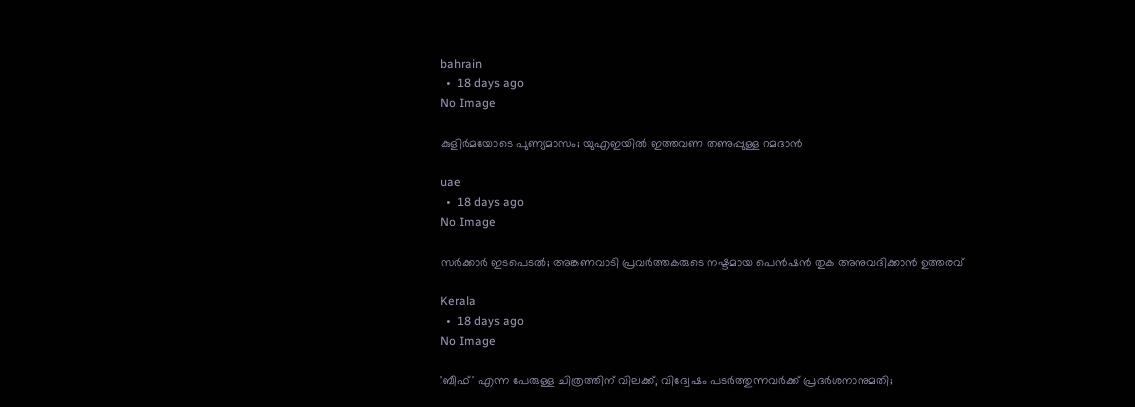bahrain
  •  18 days ago
No Image

കുളിർമയോടെ പുണ്യമാസം; യുഎഇയിൽ ഇത്തവണ തണുപ്പുള്ള റമദാൻ

uae
  •  18 days ago
No Image

സർക്കാർ ഇടപെടൽ; അങ്കണവാടി പ്രവർത്തകരുടെ നഷ്ടമായ പെൻഷൻ തുക അനുവദിക്കാൻ ഉത്തരവ്

Kerala
  •  18 days ago
No Image

'ബീഫ്' എന്ന പേരുള്ള ചിത്രത്തിന് വിലക്ക്, വിദ്വേഷം പടർത്തുന്നവർക്ക് പ്രദർശനാനുമതി;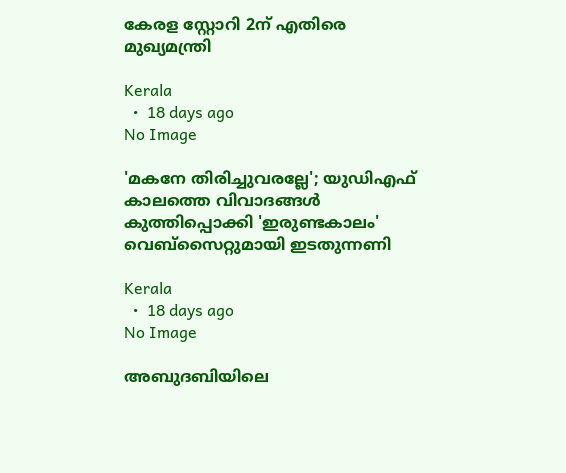കേരള സ്റ്റോറി 2ന് എതിരെ മുഖ്യമന്ത്രി

Kerala
  •  18 days ago
No Image

'മകനേ തിരിച്ചുവരല്ലേ'; യുഡിഎഫ് കാലത്തെ വിവാദങ്ങൾ കുത്തിപ്പൊക്കി 'ഇരുണ്ടകാലം' വെബ്‌സൈറ്റുമായി ഇടതുന്നണി

Kerala
  •  18 days ago
No Image

അബുദബിയിലെ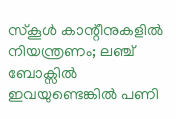സ്കൂൾ കാന്റീനുകളിൽ നിയന്ത്രണം; ലഞ്ച് ബോക്സിൽ ഇവയുണ്ടെങ്കിൽ പണി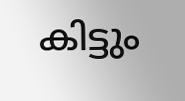കിട്ടും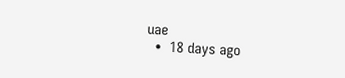uae
  •  18 days ago